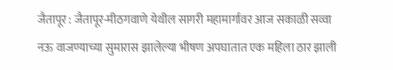जैतापूर : जैतापूर-मीठगवाणे येथील सागरी महामार्गावर आज सकाळी सव्वा नऊ वाजण्याच्या सुमारास झालेल्या भीषण अपघातात एक महिला ठार झाली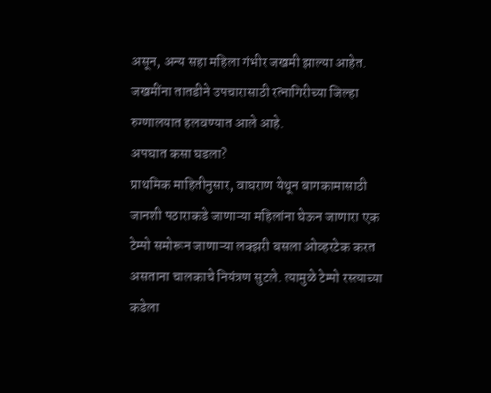असून, अन्य सहा महिला गंभीर जखमी झाल्या आहेत. जखमींना तातडीने उपचारासाठी रत्नागिरीच्या जिल्हा रुग्णालयात हलवण्यात आले आहे.
अपघात कसा घडला?
प्राथमिक माहितीनुसार, वाघराण येथून बागकामासाठी जानशी पठाराकडे जाणाऱ्या महिलांना घेऊन जाणारा एक टेम्पो समोरून जाणाऱ्या लक्झरी बसला ओव्हरटेक करत असताना चालकाचे नियंत्रण सुटले. त्यामुळे टेम्पो रस्त्याच्या कडेला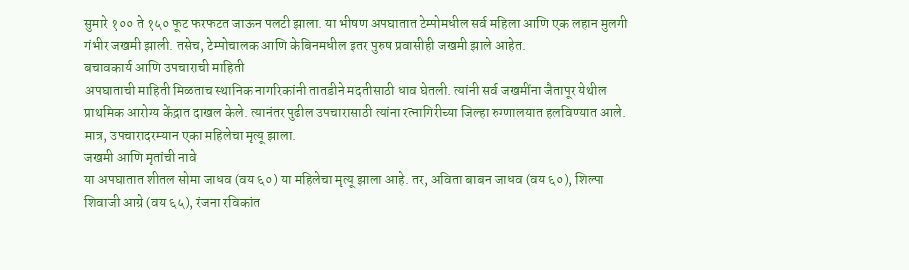सुमारे १०० ते १५० फूट फरफटत जाऊन पलटी झाला. या भीषण अपघातात टेम्पोमधील सर्व महिला आणि एक लहान मुलगी गंभीर जखमी झाली. तसेच, टेम्पोचालक आणि केबिनमधील इतर पुरुष प्रवासीही जखमी झाले आहेत.
बचावकार्य आणि उपचाराची माहिती
अपघाताची माहिती मिळताच स्थानिक नागरिकांनी तातडीने मदतीसाठी धाव घेतली. त्यांनी सर्व जखमींना जैतापूर येथील प्राथमिक आरोग्य केंद्रात दाखल केले. त्यानंतर पुढील उपचारासाठी त्यांना रत्नागिरीच्या जिल्हा रुग्णालयात हलविण्यात आले. मात्र, उपचारादरम्यान एका महिलेचा मृत्यू झाला.
जखमी आणि मृतांची नावे
या अपघातात शीतल सोमा जाधव (वय ६०) या महिलेचा मृत्यू झाला आहे. तर, अविता बाबन जाधव (वय ६०), शिल्पा शिवाजी आग्रे (वय ६५), रंजना रविकांत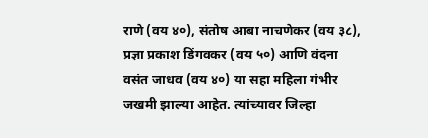राणे (वय ४०), संतोष आबा नाचणेकर (वय ३८), प्रज्ञा प्रकाश डिंगवकर (वय ५०) आणि वंदना वसंत जाधव (वय ४०) या सहा महिला गंभीर जखमी झाल्या आहेत. त्यांच्यावर जिल्हा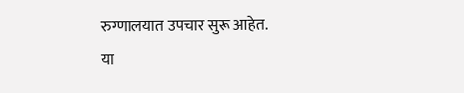रुग्णालयात उपचार सुरू आहेत.
या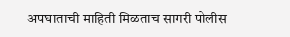अपघाताची माहिती मिळताच सागरी पोलीस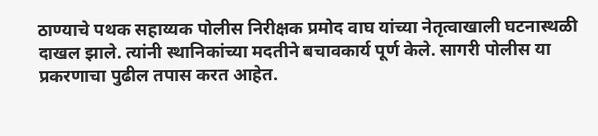ठाण्याचे पथक सहाय्यक पोलीस निरीक्षक प्रमोद वाघ यांच्या नेतृत्वाखाली घटनास्थळी दाखल झाले. त्यांनी स्थानिकांच्या मदतीने बचावकार्य पूर्ण केले. सागरी पोलीस या प्रकरणाचा पुढील तपास करत आहेत.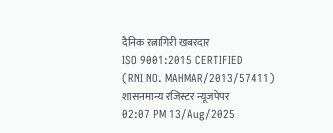दैनिक रत्नागिरी खबरदार
ISO 9001:2015 CERTIFIED
(RNI NO. MAHMAR/2013/57411)
शासनमान्य रजिस्टर न्यूजपेपर
02:07 PM 13/Aug/2025